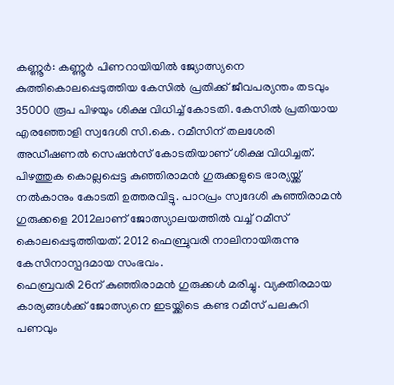കണ്ണൂർ: കണ്ണൂർ പിണറായിയിൽ ജ്യോത്സ്യനെ കുത്തികൊലപ്പെടുത്തിയ കേസിൽ പ്രതിക്ക് ജീവപര്യന്തം തടവും 35000 രൂപ പിഴയും ശിക്ഷ വിധിച്ച് കോടതി. കേസിൽ പ്രതിയായ എരഞ്ഞോളി സ്വദേശി സി.കെ. റമീസിന് തലശേരി അഡീഷണൽ സെഷൻസ് കോടതിയാണ് ശിക്ഷ വിധിച്ചത്.
പിഴത്തുക കൊല്ലപ്പെട്ട കുഞ്ഞിരാമൻ ഗുരുക്കളുടെ ഭാര്യയ്ക്ക് നൽകാനും കോടതി ഉത്തരവിട്ടു. പാറപ്രം സ്വദേശി കുഞ്ഞിരാമൻ ഗുരുക്കളെ 2012ലാണ് ജോത്സ്യാലയത്തിൽ വച്ച് റമീസ് കൊലപ്പെടുത്തിയത്. 2012 ഫെബ്രുവരി നാലിനായിരുന്നു കേസിനാസ്പദമായ സംഭവം.
ഫെബ്രവരി 26ന് കുഞ്ഞിരാമൻ ഗുരുക്കൾ മരിച്ചു. വ്യക്തിരമായ കാര്യങ്ങൾക്ക് ജോത്സ്യനെ ഇടയ്ക്കിടെ കണ്ട റമീസ് പലകുറി പണവും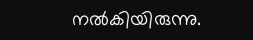നൽകിയിരുന്നു.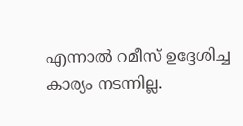എന്നാൽ റമീസ് ഉദ്ദേശിച്ച കാര്യം നടന്നില്ല.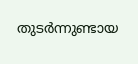തുടർന്നുണ്ടായ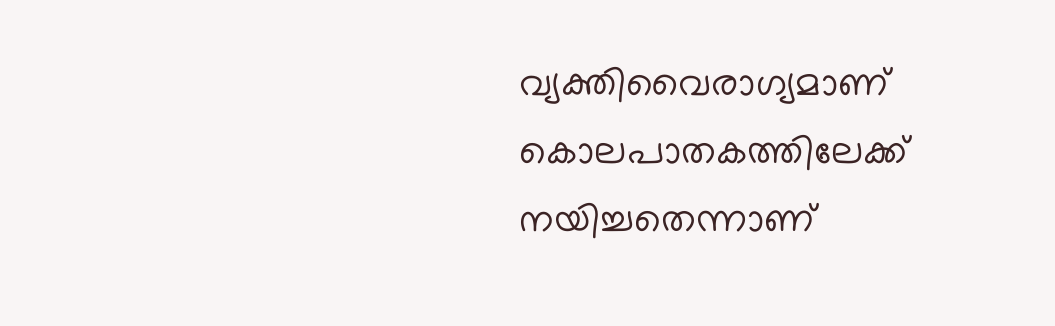വ്യക്തിവൈരാഗ്യമാണ് കൊലപാതകത്തിലേക്ക് നയിച്ചതെന്നാണ്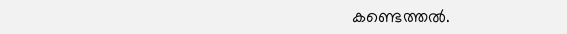കണ്ടെത്തൽ.